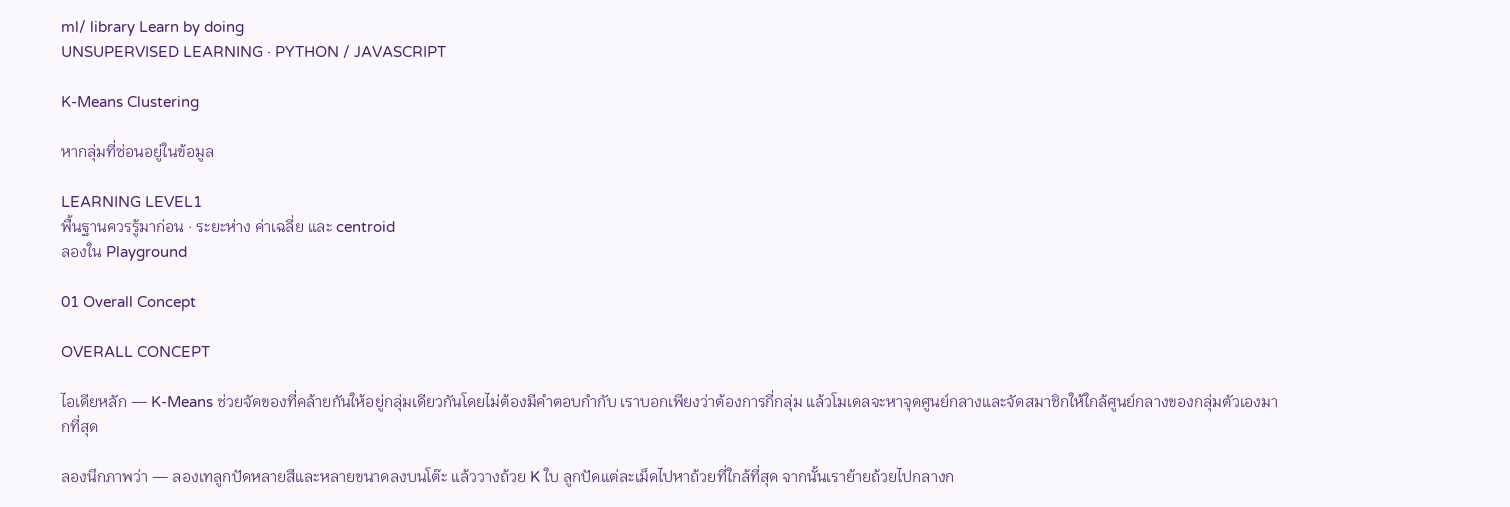ml/ library Learn by doing
UNSUPERVISED LEARNING · PYTHON / JAVASCRIPT

K-Means Clustering

หากลุ่มที่ซ่อนอยู่ในข้อมูล

LEARNING LEVEL1
พื้นฐานควรรู้มาก่อน · ระยะห่าง ค่าเฉลี่ย และ centroid
ลองใน Playground

01 Overall Concept

OVERALL CONCEPT

ไอเดียหลัก — K-Means ช่วยจัดของที่คล้ายกันให้อยู่กลุ่มเดียวกันโดยไม่ต้องมีคำตอบกำกับ เราบอกเพียงว่าต้องการกี่กลุ่ม แล้วโมเดลจะหาจุดศูนย์กลางและจัดสมาชิกให้ใกล้ศูนย์กลางของกลุ่มตัวเองมากที่สุด

ลองนึกภาพว่า — ลองเทลูกปัดหลายสีและหลายขนาดลงบนโต๊ะ แล้ววางถ้วย K ใบ ลูกปัดแต่ละเม็ดไปหาถ้วยที่ใกล้ที่สุด จากนั้นเราย้ายถ้วยไปกลางก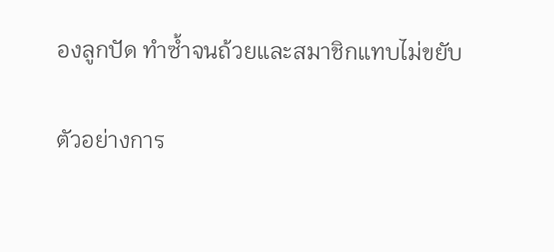องลูกปัด ทำซ้ำจนถ้วยและสมาชิกแทบไม่ขยับ

ตัวอย่างการ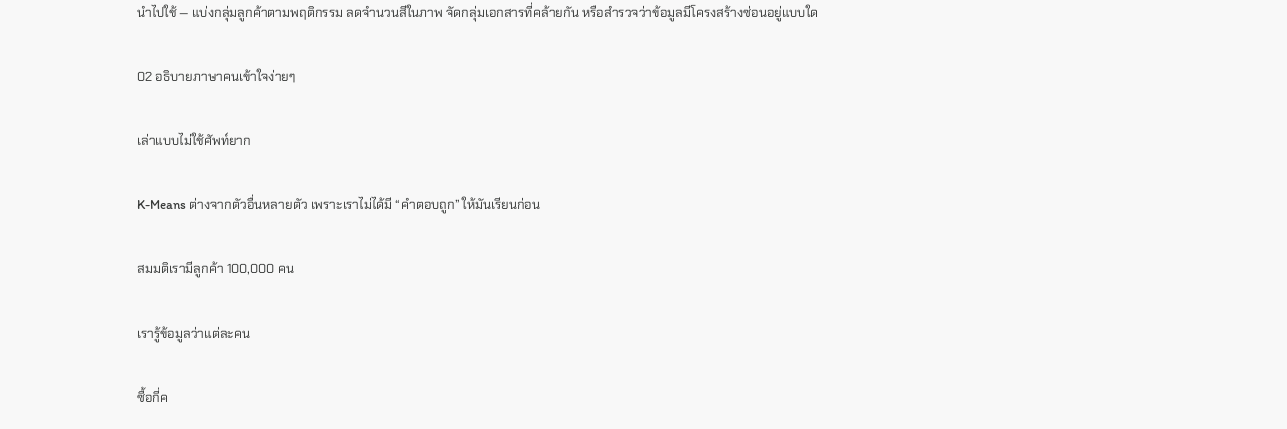นำไปใช้ — แบ่งกลุ่มลูกค้าตามพฤติกรรม ลดจำนวนสีในภาพ จัดกลุ่มเอกสารที่คล้ายกัน หรือสำรวจว่าข้อมูลมีโครงสร้างซ่อนอยู่แบบใด

02 อธิบายภาษาคนเข้าใจง่ายๆ

เล่าแบบไม่ใช้ศัพท์ยาก

K-Means ต่างจากตัวอื่นหลายตัว เพราะเราไม่ได้มี “คำตอบถูก” ให้มันเรียนก่อน

สมมติเรามีลูกค้า 100,000 คน

เรารู้ข้อมูลว่าแต่ละคน

ซื้อกี่ค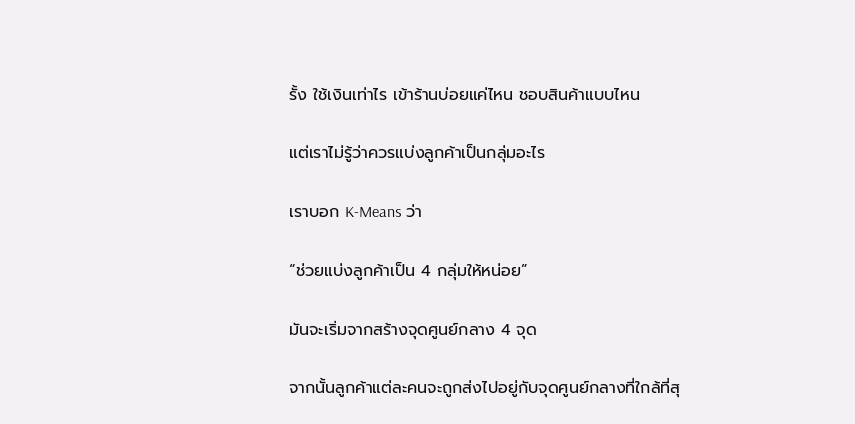รั้ง ใช้เงินเท่าไร เข้าร้านบ่อยแค่ไหน ชอบสินค้าแบบไหน

แต่เราไม่รู้ว่าควรแบ่งลูกค้าเป็นกลุ่มอะไร

เราบอก K-Means ว่า

“ช่วยแบ่งลูกค้าเป็น 4 กลุ่มให้หน่อย”

มันจะเริ่มจากสร้างจุดศูนย์กลาง 4 จุด

จากนั้นลูกค้าแต่ละคนจะถูกส่งไปอยู่กับจุดศูนย์กลางที่ใกล้ที่สุ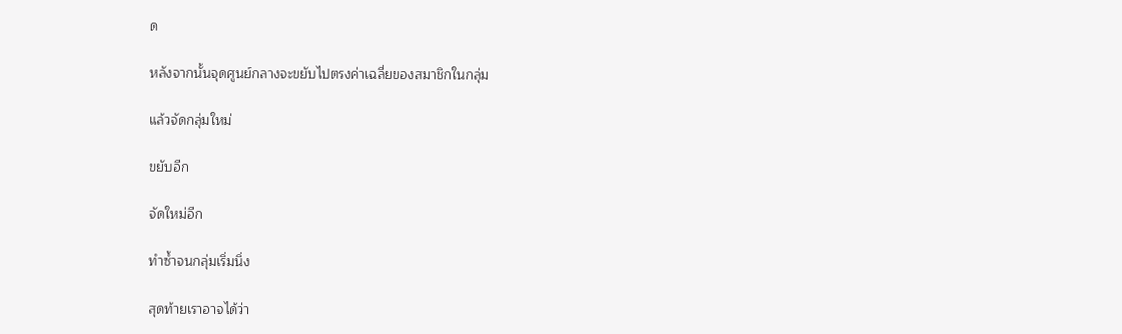ด

หลังจากนั้นจุดศูนย์กลางจะขยับไปตรงค่าเฉลี่ยของสมาชิกในกลุ่ม

แล้วจัดกลุ่มใหม่

ขยับอีก

จัดใหม่อีก

ทำซ้ำจนกลุ่มเริ่มนิ่ง

สุดท้ายเราอาจได้ว่า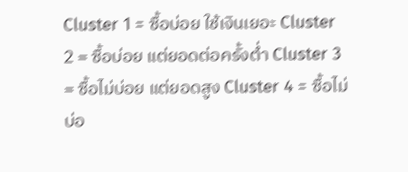Cluster 1 = ซื้อบ่อย ใช้เงินเยอะ Cluster 2 = ซื้อบ่อย แต่ยอดต่อครั้งต่ำ Cluster 3 = ซื้อไม่บ่อย แต่ยอดสูง Cluster 4 = ซื้อไม่บ่อ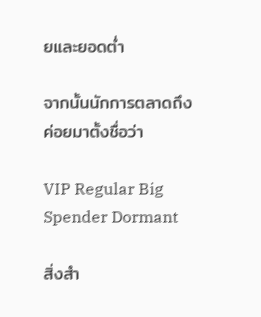ยและยอดต่ำ

จากนั้นนักการตลาดถึงค่อยมาตั้งชื่อว่า

VIP Regular Big Spender Dormant

สิ่งสำ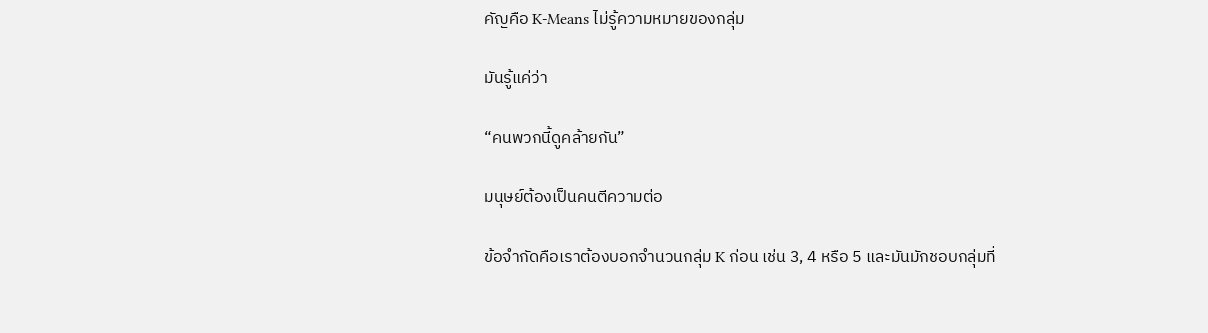คัญคือ K-Means ไม่รู้ความหมายของกลุ่ม

มันรู้แค่ว่า

“คนพวกนี้ดูคล้ายกัน”

มนุษย์ต้องเป็นคนตีความต่อ

ข้อจำกัดคือเราต้องบอกจำนวนกลุ่ม K ก่อน เช่น 3, 4 หรือ 5 และมันมักชอบกลุ่มที่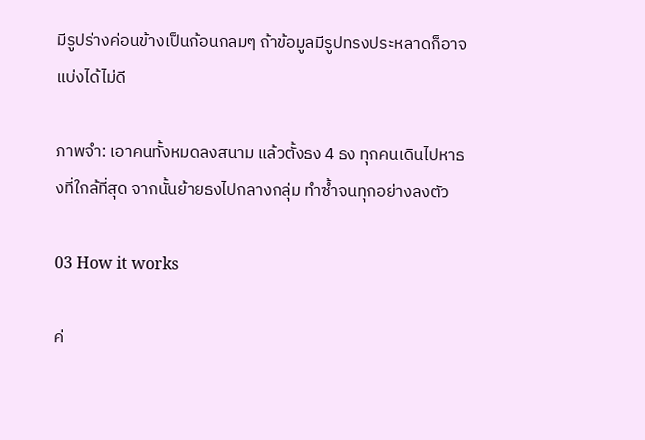มีรูปร่างค่อนข้างเป็นก้อนกลมๆ ถ้าข้อมูลมีรูปทรงประหลาดก็อาจแบ่งได้ไม่ดี

ภาพจำ: เอาคนทั้งหมดลงสนาม แล้วตั้งธง 4 ธง ทุกคนเดินไปหาธงที่ใกล้ที่สุด จากนั้นย้ายธงไปกลางกลุ่ม ทำซ้ำจนทุกอย่างลงตัว

03 How it works

ค่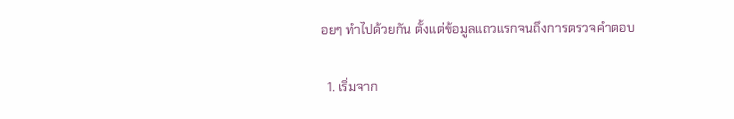อยๆ ทำไปด้วยกัน ตั้งแต่ข้อมูลแถวแรกจนถึงการตรวจคำตอบ

  1. เริ่มจาก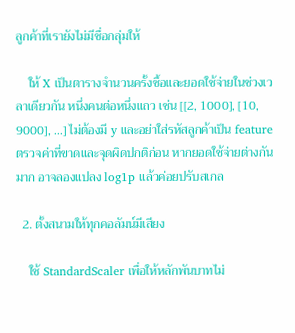ลูกค้าที่เรายังไม่มีชื่อกลุ่มให้

    ให้ X เป็นตารางจำนวนครั้งซื้อและยอดใช้จ่ายในช่วงเวลาเดียวกัน หนึ่งคนต่อหนึ่งแถว เช่น [[2, 1000], [10, 9000], ...] ไม่ต้องมี y และอย่าใส่รหัสลูกค้าเป็น feature ตรวจค่าที่ขาดและจุดผิดปกติก่อน หากยอดใช้จ่ายต่างกันมาก อาจลองแปลง log1p แล้วค่อยปรับสเกล

  2. ตั้งสนามให้ทุกคอลัมน์มีเสียง

    ใช้ StandardScaler เพื่อให้หลักพันบาทไม่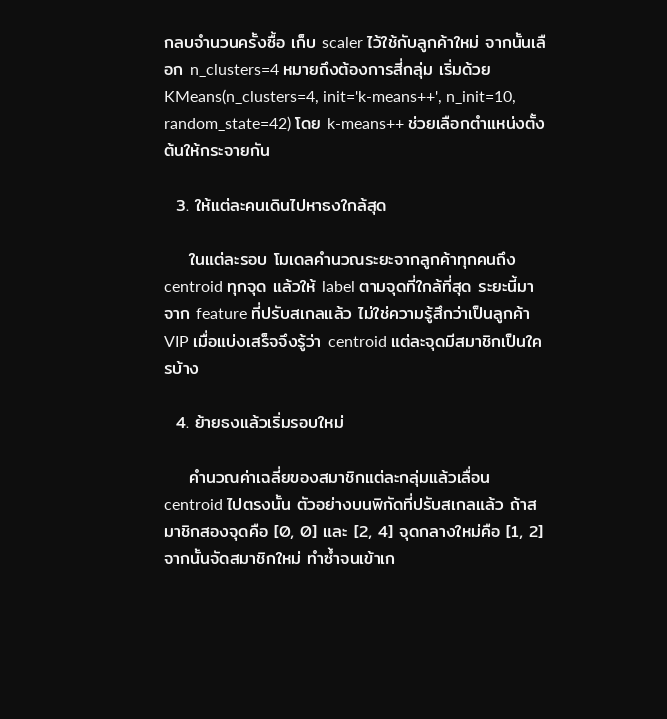กลบจำนวนครั้งซื้อ เก็บ scaler ไว้ใช้กับลูกค้าใหม่ จากนั้นเลือก n_clusters=4 หมายถึงต้องการสี่กลุ่ม เริ่มด้วย KMeans(n_clusters=4, init='k-means++', n_init=10, random_state=42) โดย k-means++ ช่วยเลือกตำแหน่งตั้งต้นให้กระจายกัน

  3. ให้แต่ละคนเดินไปหาธงใกล้สุด

    ในแต่ละรอบ โมเดลคำนวณระยะจากลูกค้าทุกคนถึง centroid ทุกจุด แล้วให้ label ตามจุดที่ใกล้ที่สุด ระยะนี้มาจาก feature ที่ปรับสเกลแล้ว ไม่ใช่ความรู้สึกว่าเป็นลูกค้า VIP เมื่อแบ่งเสร็จจึงรู้ว่า centroid แต่ละจุดมีสมาชิกเป็นใครบ้าง

  4. ย้ายธงแล้วเริ่มรอบใหม่

    คำนวณค่าเฉลี่ยของสมาชิกแต่ละกลุ่มแล้วเลื่อน centroid ไปตรงนั้น ตัวอย่างบนพิกัดที่ปรับสเกลแล้ว ถ้าสมาชิกสองจุดคือ [0, 0] และ [2, 4] จุดกลางใหม่คือ [1, 2] จากนั้นจัดสมาชิกใหม่ ทำซ้ำจนเข้าเก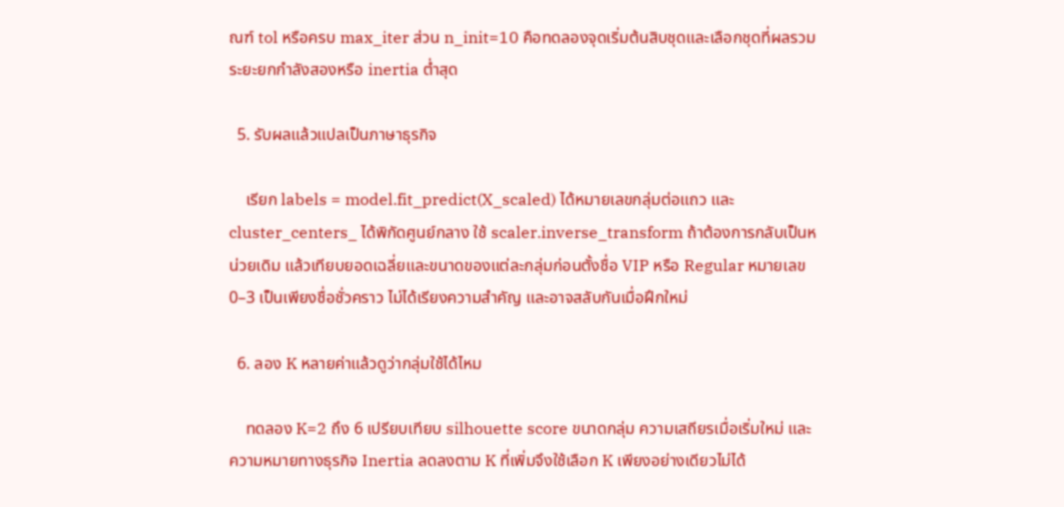ณฑ์ tol หรือครบ max_iter ส่วน n_init=10 คือทดลองจุดเริ่มต้นสิบชุดและเลือกชุดที่ผลรวมระยะยกกำลังสองหรือ inertia ต่ำสุด

  5. รับผลแล้วแปลเป็นภาษาธุรกิจ

    เรียก labels = model.fit_predict(X_scaled) ได้หมายเลขกลุ่มต่อแถว และ cluster_centers_ ได้พิกัดศูนย์กลาง ใช้ scaler.inverse_transform ถ้าต้องการกลับเป็นหน่วยเดิม แล้วเทียบยอดเฉลี่ยและขนาดของแต่ละกลุ่มก่อนตั้งชื่อ VIP หรือ Regular หมายเลข 0–3 เป็นเพียงชื่อชั่วคราว ไม่ได้เรียงความสำคัญ และอาจสลับกันเมื่อฝึกใหม่

  6. ลอง K หลายค่าแล้วดูว่ากลุ่มใช้ได้ไหม

    ทดลอง K=2 ถึง 6 เปรียบเทียบ silhouette score ขนาดกลุ่ม ความเสถียรเมื่อเริ่มใหม่ และความหมายทางธุรกิจ Inertia ลดลงตาม K ที่เพิ่มจึงใช้เลือก K เพียงอย่างเดียวไม่ได้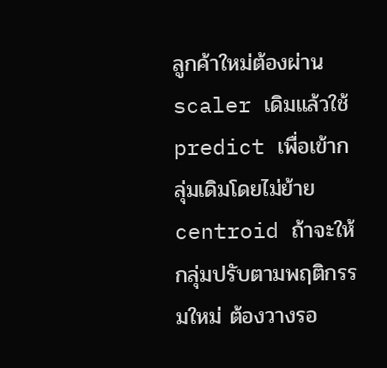ลูกค้าใหม่ต้องผ่าน scaler เดิมแล้วใช้ predict เพื่อเข้ากลุ่มเดิมโดยไม่ย้าย centroid ถ้าจะให้กลุ่มปรับตามพฤติกรรมใหม่ ต้องวางรอ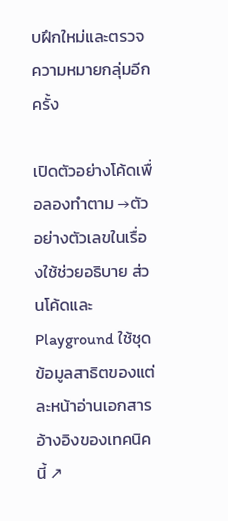บฝึกใหม่และตรวจความหมายกลุ่มอีกครั้ง

เปิดตัวอย่างโค้ดเพื่อลองทำตาม →ตัวอย่างตัวเลขในเรื่องใช้ช่วยอธิบาย ส่วนโค้ดและ Playground ใช้ชุดข้อมูลสาธิตของแต่ละหน้าอ่านเอกสารอ้างอิงของเทคนิคนี้ ↗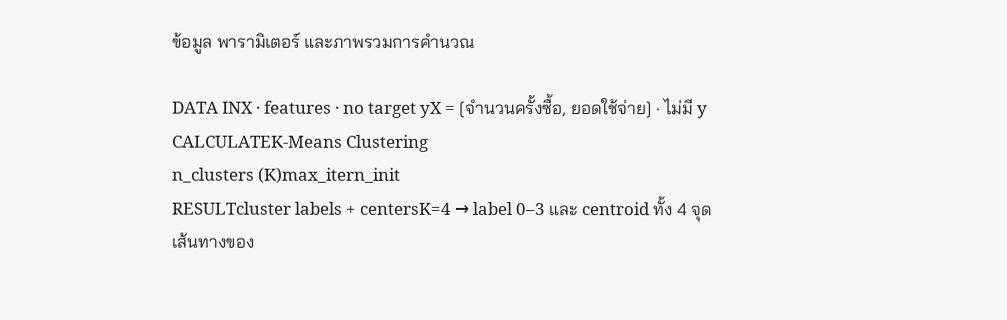ข้อมูล พารามิเตอร์ และภาพรวมการคำนวณ

DATA INX · features · no target yX = [จำนวนครั้งซื้อ, ยอดใช้จ่าย] · ไม่มี y
CALCULATEK-Means Clustering
n_clusters (K)max_itern_init
RESULTcluster labels + centersK=4 → label 0–3 และ centroid ทั้ง 4 จุด
เส้นทางของ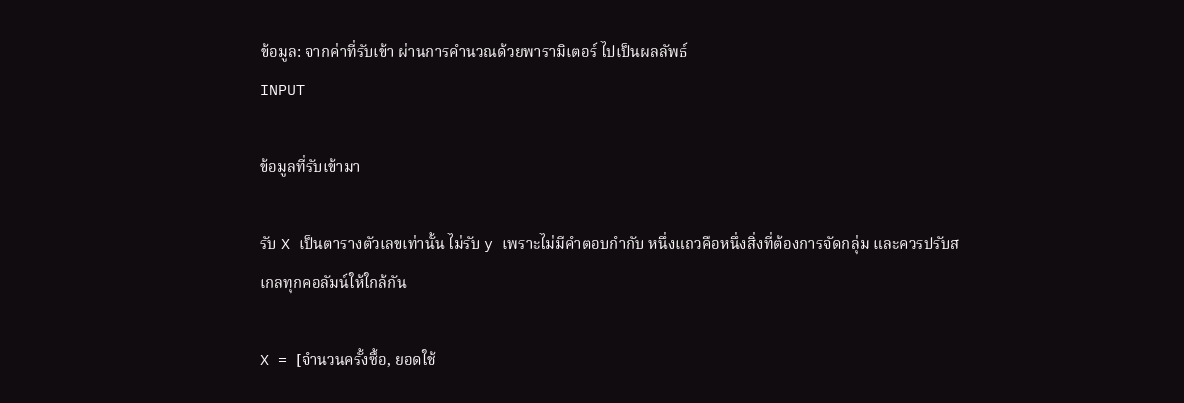ข้อมูล: จากค่าที่รับเข้า ผ่านการคำนวณด้วยพารามิเตอร์ ไปเป็นผลลัพธ์
INPUT

ข้อมูลที่รับเข้ามา

รับ X เป็นตารางตัวเลขเท่านั้น ไม่รับ y เพราะไม่มีคำตอบกำกับ หนึ่งแถวคือหนึ่งสิ่งที่ต้องการจัดกลุ่ม และควรปรับสเกลทุกคอลัมน์ให้ใกล้กัน

X = [จำนวนครั้งซื้อ, ยอดใช้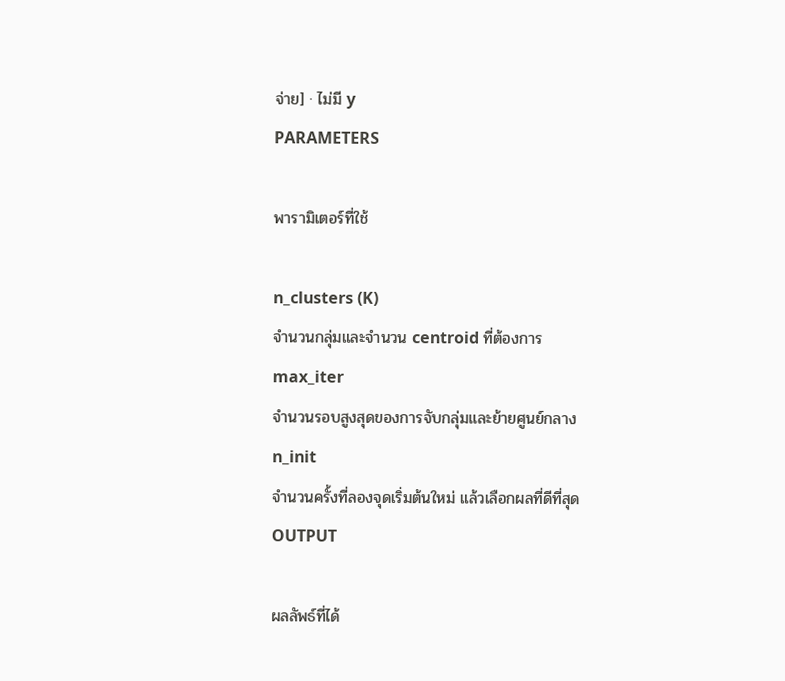จ่าย] · ไม่มี y
PARAMETERS

พารามิเตอร์ที่ใช้

n_clusters (K)
จำนวนกลุ่มและจำนวน centroid ที่ต้องการ
max_iter
จำนวนรอบสูงสุดของการจับกลุ่มและย้ายศูนย์กลาง
n_init
จำนวนครั้งที่ลองจุดเริ่มต้นใหม่ แล้วเลือกผลที่ดีที่สุด
OUTPUT

ผลลัพธ์ที่ได้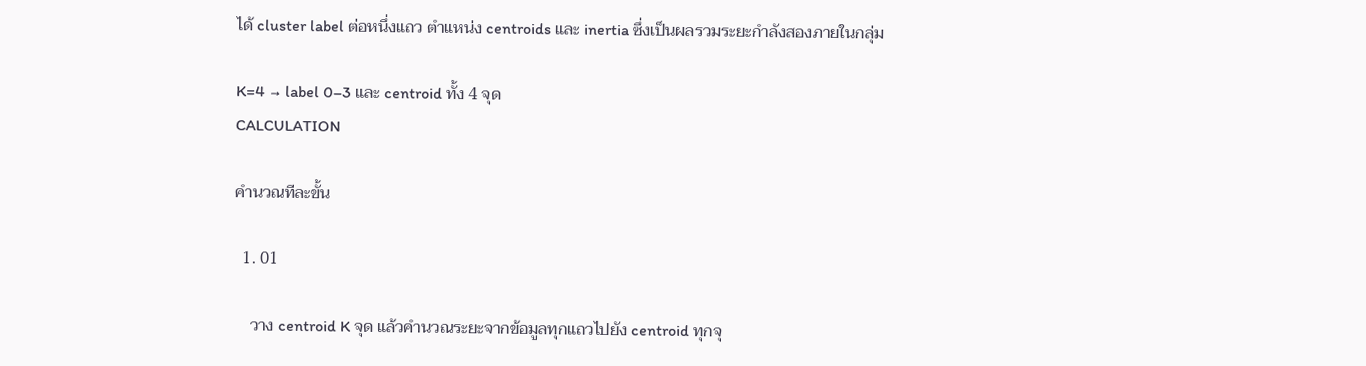ได้ cluster label ต่อหนึ่งแถว ตำแหน่ง centroids และ inertia ซึ่งเป็นผลรวมระยะกำลังสองภายในกลุ่ม

K=4 → label 0–3 และ centroid ทั้ง 4 จุด
CALCULATION

คำนวณทีละขั้น

  1. 01

    วาง centroid K จุด แล้วคำนวณระยะจากข้อมูลทุกแถวไปยัง centroid ทุกจุ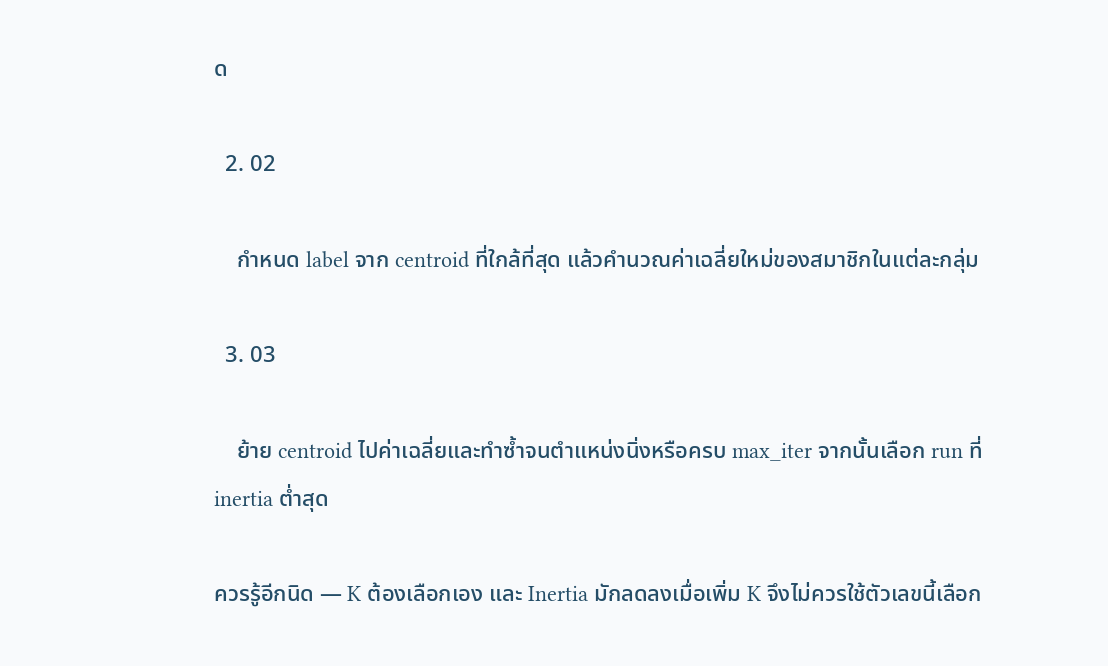ด

  2. 02

    กำหนด label จาก centroid ที่ใกล้ที่สุด แล้วคำนวณค่าเฉลี่ยใหม่ของสมาชิกในแต่ละกลุ่ม

  3. 03

    ย้าย centroid ไปค่าเฉลี่ยและทำซ้ำจนตำแหน่งนิ่งหรือครบ max_iter จากนั้นเลือก run ที่ inertia ต่ำสุด

ควรรู้อีกนิด — K ต้องเลือกเอง และ Inertia มักลดลงเมื่อเพิ่ม K จึงไม่ควรใช้ตัวเลขนี้เลือก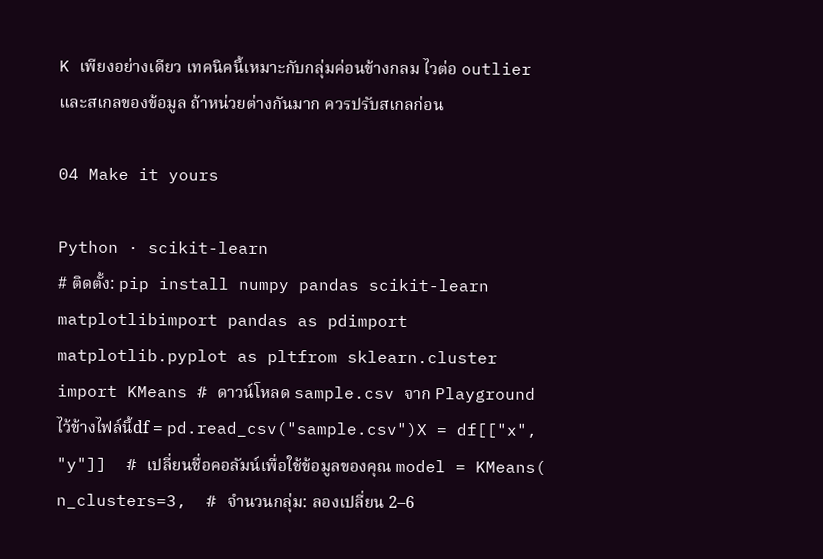K เพียงอย่างเดียว เทคนิคนี้เหมาะกับกลุ่มค่อนข้างกลม ไวต่อ outlier และสเกลของข้อมูล ถ้าหน่วยต่างกันมาก ควรปรับสเกลก่อน

04 Make it yours

Python · scikit-learn
# ติดตั้ง: pip install numpy pandas scikit-learn matplotlibimport pandas as pdimport matplotlib.pyplot as pltfrom sklearn.cluster import KMeans # ดาวน์โหลด sample.csv จาก Playground ไว้ข้างไฟล์นี้df = pd.read_csv("sample.csv")X = df[["x", "y"]]  # เปลี่ยนชื่อคอลัมน์เพื่อใช้ข้อมูลของคุณ model = KMeans(    n_clusters=3,  # จำนวนกลุ่ม: ลองเปลี่ยน 2–6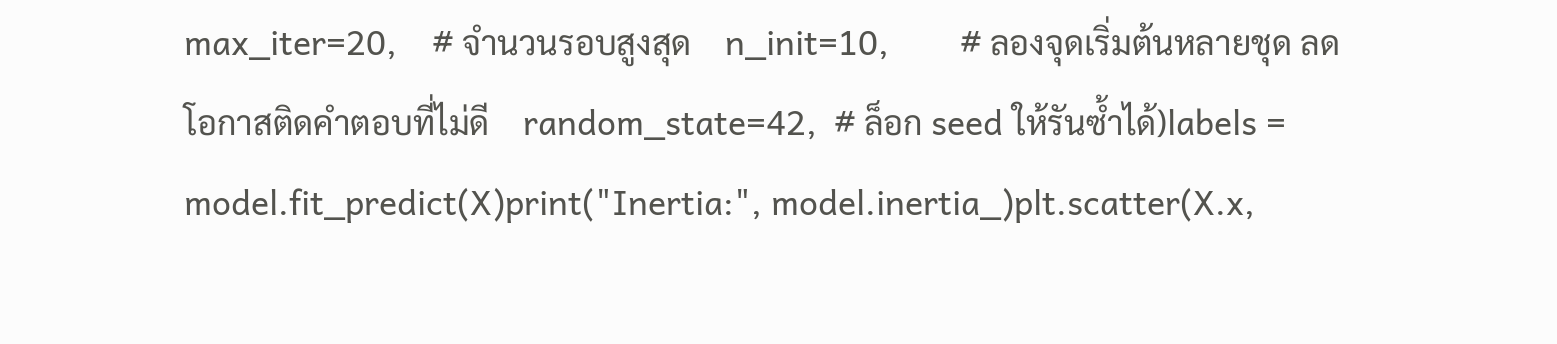max_iter=20,    # จำนวนรอบสูงสุด    n_init=10,        # ลองจุดเริ่มต้นหลายชุด ลดโอกาสติดคำตอบที่ไม่ดี    random_state=42,  # ล็อก seed ให้รันซ้ำได้)labels = model.fit_predict(X)print("Inertia:", model.inertia_)plt.scatter(X.x,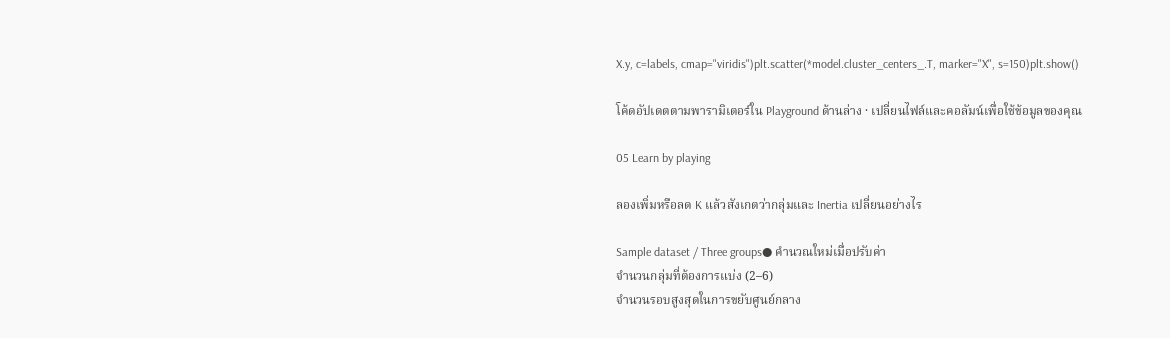X.y, c=labels, cmap="viridis")plt.scatter(*model.cluster_centers_.T, marker="X", s=150)plt.show()

โค้ดอัปเดตตามพารามิเตอร์ใน Playground ด้านล่าง · เปลี่ยนไฟล์และคอลัมน์เพื่อใช้ข้อมูลของคุณ

05 Learn by playing

ลองเพิ่มหรือลด K แล้วสังเกตว่ากลุ่มและ Inertia เปลี่ยนอย่างไร

Sample dataset / Three groups● คำนวณใหม่เมื่อปรับค่า
จำนวนกลุ่มที่ต้องการแบ่ง (2–6)
จำนวนรอบสูงสุดในการขยับศูนย์กลาง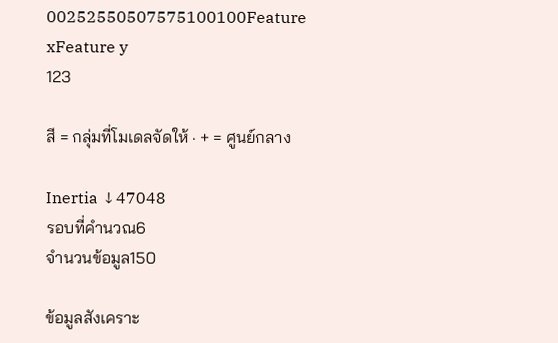00252550507575100100Feature xFeature y
123

สี = กลุ่มที่โมเดลจัดให้ · + = ศูนย์กลาง

Inertia ↓47048
รอบที่คำนวณ6
จำนวนข้อมูล150

ข้อมูลสังเคราะ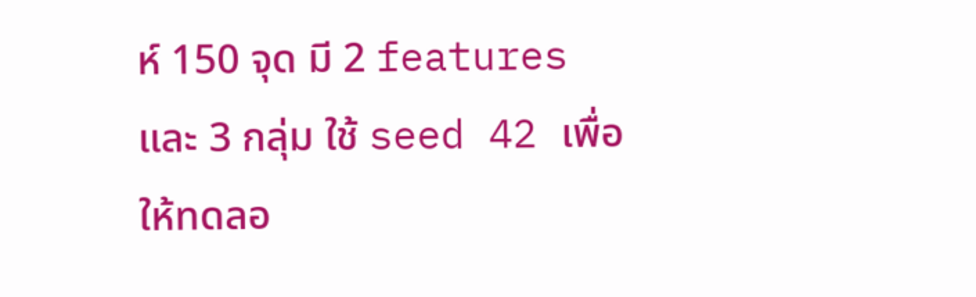ห์ 150 จุด มี 2 features และ 3 กลุ่ม ใช้ seed 42 เพื่อให้ทดลอ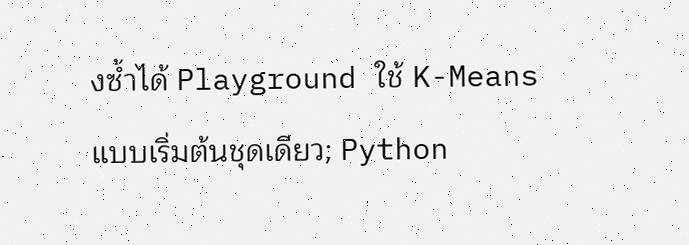งซ้ำได้ Playground ใช้ K-Means แบบเริ่มต้นชุดเดียว; Python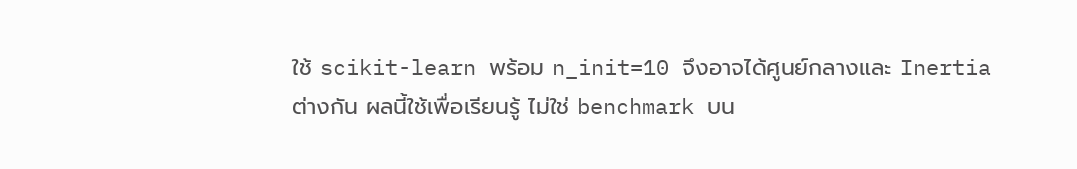ใช้ scikit-learn พร้อม n_init=10 จึงอาจได้ศูนย์กลางและ Inertia ต่างกัน ผลนี้ใช้เพื่อเรียนรู้ ไม่ใช่ benchmark บน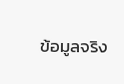ข้อมูลจริง